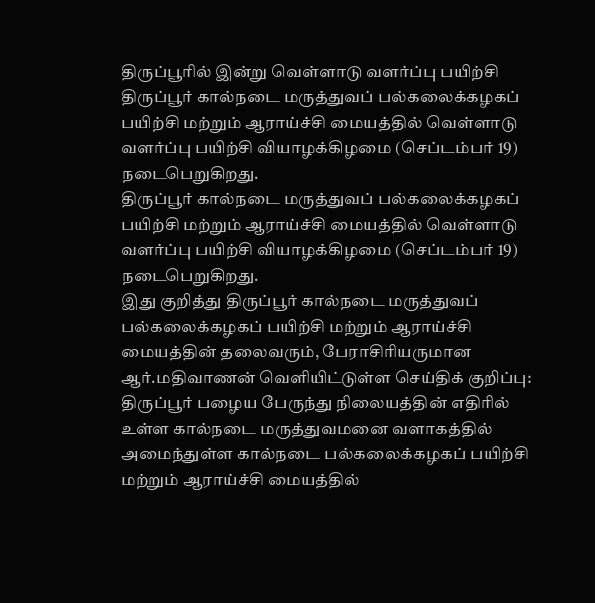திருப்பூரில் இன்று வெள்ளாடு வளர்ப்பு பயிற்சி
திருப்பூர் கால்நடை மருத்துவப் பல்கலைக்கழகப் பயிற்சி மற்றும் ஆராய்ச்சி மையத்தில் வெள்ளாடு வளர்ப்பு பயிற்சி வியாழக்கிழமை (செப்டம்பர் 19) நடைபெறுகிறது.
திருப்பூர் கால்நடை மருத்துவப் பல்கலைக்கழகப் பயிற்சி மற்றும் ஆராய்ச்சி மையத்தில் வெள்ளாடு வளர்ப்பு பயிற்சி வியாழக்கிழமை (செப்டம்பர் 19) நடைபெறுகிறது.
இது குறித்து திருப்பூர் கால்நடை மருத்துவப் பல்கலைக்கழகப் பயிற்சி மற்றும் ஆராய்ச்சி மையத்தின் தலைவரும், பேராசிரியருமான ஆர்.மதிவாணன் வெளியிட்டுள்ள செய்திக் குறிப்பு:
திருப்பூர் பழைய பேருந்து நிலையத்தின் எதிரில் உள்ள கால்நடை மருத்துவமனை வளாகத்தில் அமைந்துள்ள கால்நடை பல்கலைக்கழகப் பயிற்சி மற்றும் ஆராய்ச்சி மையத்தில்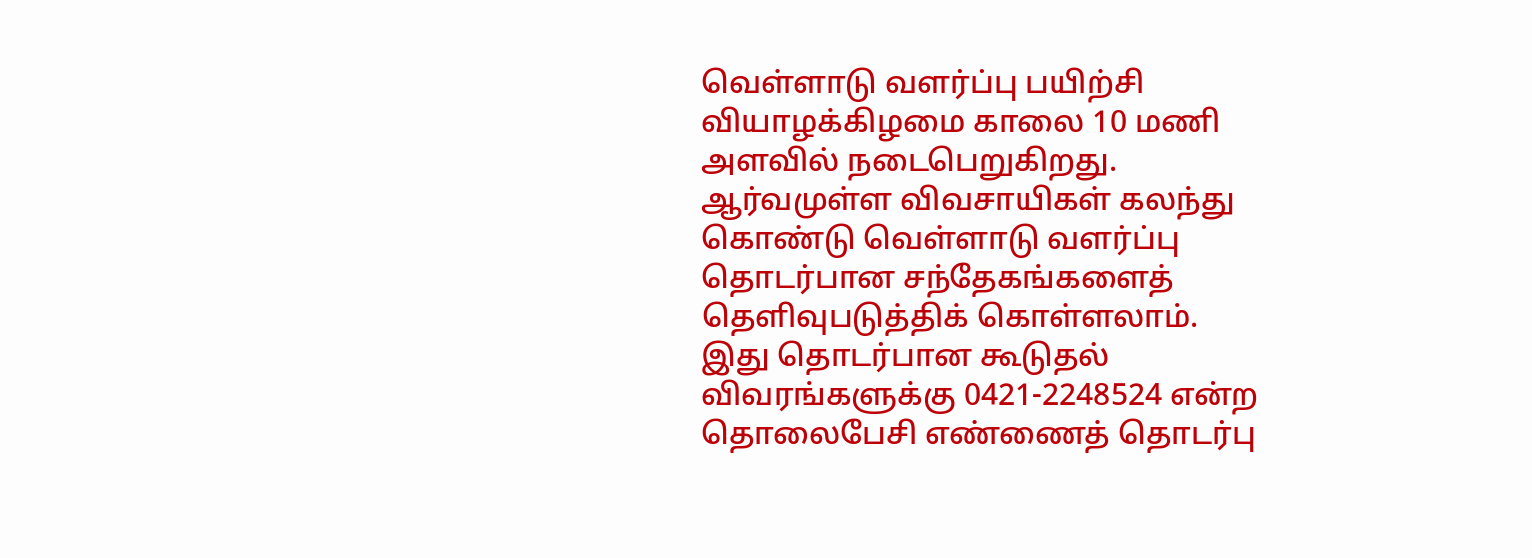வெள்ளாடு வளர்ப்பு பயிற்சி வியாழக்கிழமை காலை 10 மணி அளவில் நடைபெறுகிறது.
ஆர்வமுள்ள விவசாயிகள் கலந்து கொண்டு வெள்ளாடு வளர்ப்பு தொடர்பான சந்தேகங்களைத் தெளிவுபடுத்திக் கொள்ளலாம்.
இது தொடர்பான கூடுதல் விவரங்களுக்கு 0421-2248524 என்ற தொலைபேசி எண்ணைத் தொடர்பு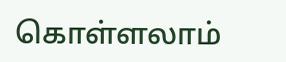கொள்ளலாம்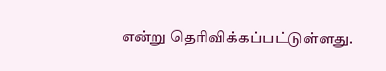என்று தெரிவிக்கப்பட்டுள்ளது.